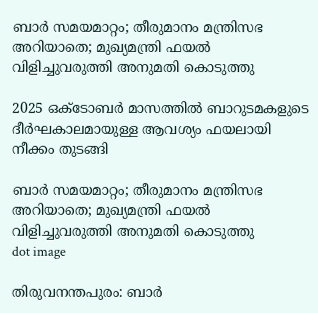ബാര്‍ സമയമാറ്റം; തീരുമാനം മന്ത്രിസഭ അറിയാതെ; മുഖ്യമന്ത്രി ഫയല്‍ വിളിച്ചുവരുത്തി അനുമതി കൊടുത്തു

2025 ഒക്ടോബര്‍ മാസത്തില്‍ ബാറുടമകളുടെ ദീര്‍ഘകാലമായുള്ള ആവശ്യം ഫയലായി നീക്കം തുടങ്ങി

ബാര്‍ സമയമാറ്റം; തീരുമാനം മന്ത്രിസഭ അറിയാതെ; മുഖ്യമന്ത്രി ഫയല്‍ വിളിച്ചുവരുത്തി അനുമതി കൊടുത്തു
dot image

തിരുവനന്തപുരം: ബാര്‍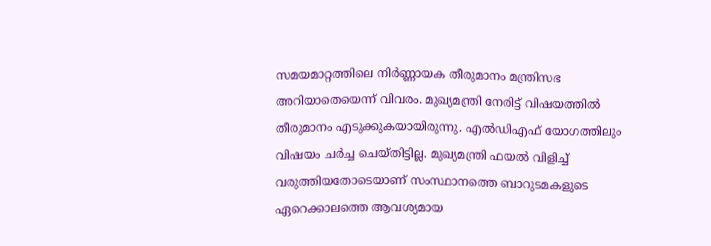സമയമാറ്റത്തിലെ നിര്‍ണ്ണായക തീരുമാനം മന്ത്രിസഭ അറിയാതെയെന്ന് വിവരം. മുഖ്യമന്ത്രി നേരിട്ട് വിഷയത്തില്‍ തീരുമാനം എടുക്കുകയായിരുന്നു. എല്‍ഡിഎഫ് യോഗത്തിലും വിഷയം ചര്‍ച്ച ചെയ്തിട്ടില്ല. മുഖ്യമന്ത്രി ഫയല്‍ വിളിച്ച് വരുത്തിയതോടെയാണ് സംസ്ഥാനത്തെ ബാറുടമകളുടെ ഏറെക്കാലത്തെ ആവശ്യമായ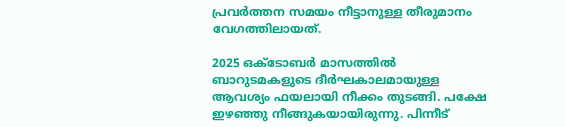പ്രവര്‍ത്തന സമയം നീട്ടാനുള്ള തീരുമാനം വേഗത്തിലായത്.

2025 ഒക്ടോബര്‍ മാസത്തില്‍ ബാറുടമകളുടെ ദീര്‍ഘകാലമായുള്ള ആവശ്യം ഫയലായി നീക്കം തുടങ്ങി. പക്ഷേ ഇഴഞ്ഞു നീങ്ങുകയായിരുന്നു. പിന്നീട്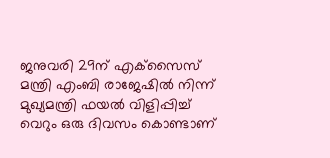ജനുവരി 29ന് എക്‌സൈസ് മന്ത്രി എംബി രാജേഷില്‍ നിന്ന് മുഖ്യമന്ത്രി ഫയല്‍ വിളിപ്പിച്ച് വെറും ഒരു ദിവസം കൊണ്ടാണ്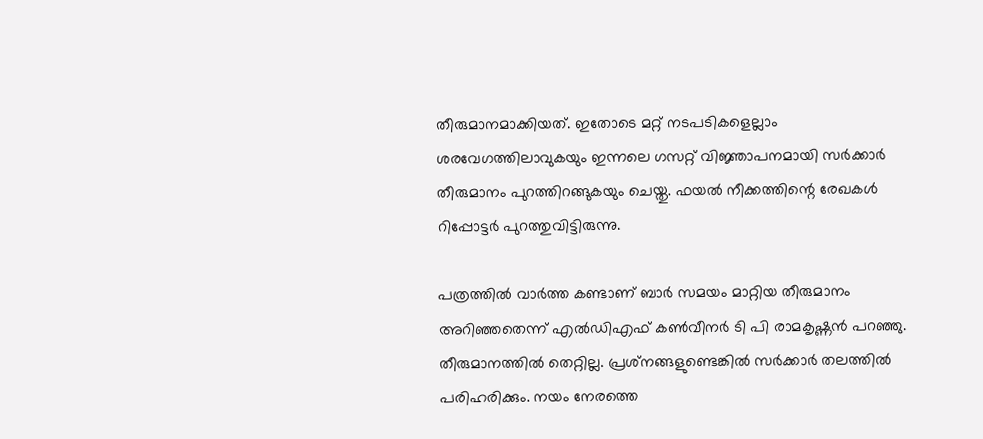തീരുമാനമാക്കിയത്. ഇതോടെ മറ്റ് നടപടികളെല്ലാം ശരവേഗത്തിലാവുകയും ഇന്നലെ ഗസറ്റ് വിജ്ഞാപനമായി സര്‍ക്കാര്‍ തീരുമാനം പുറത്തിറങ്ങുകയും ചെയ്തു. ഫയല്‍ നീക്കത്തിന്റെ രേഖകള്‍ റിപ്പോട്ടര്‍ പുറത്തുവിട്ടിരുന്നു.

പത്രത്തില്‍ വാര്‍ത്ത കണ്ടാണ് ബാര്‍ സമയം മാറ്റിയ തീരുമാനം അറിഞ്ഞതെന്ന് എല്‍ഡിഎഫ് കണ്‍വീനര്‍ ടി പി രാമകൃഷ്ണന്‍ പറഞ്ഞു. തീരുമാനത്തില്‍ തെറ്റില്ല. പ്രശ്‌നങ്ങളുണ്ടെങ്കില്‍ സര്‍ക്കാര്‍ തലത്തില്‍ പരിഹരിക്കും. നയം നേരത്തെ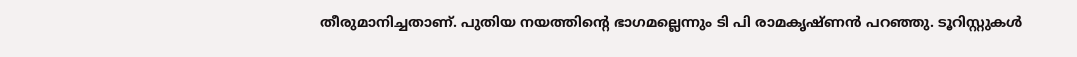തീരുമാനിച്ചതാണ്. പുതിയ നയത്തിന്റെ ഭാഗമല്ലെന്നും ടി പി രാമകൃഷ്ണന്‍ പറഞ്ഞു. ടൂറിസ്റ്റുകള്‍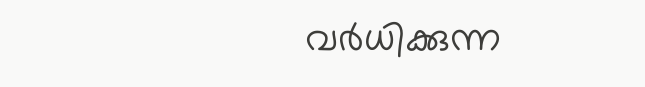വര്‍ധിക്കുന്ന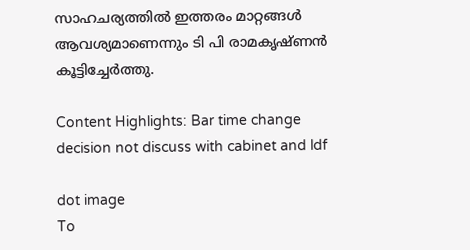സാഹചര്യത്തില്‍ ഇത്തരം മാറ്റങ്ങള്‍ ആവശ്യമാണെന്നും ടി പി രാമകൃഷ്ണന്‍ കൂട്ടിച്ചേര്‍ത്തു.

Content Highlights: Bar time change decision not discuss with cabinet and ldf

dot image
To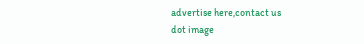advertise here,contact us
dot image